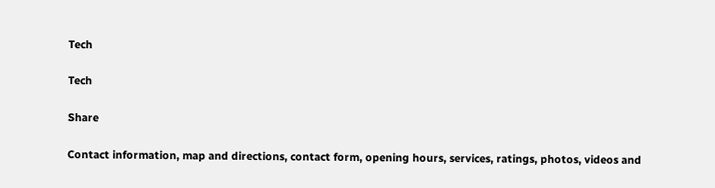Tech

Tech

Share

Contact information, map and directions, contact form, opening hours, services, ratings, photos, videos and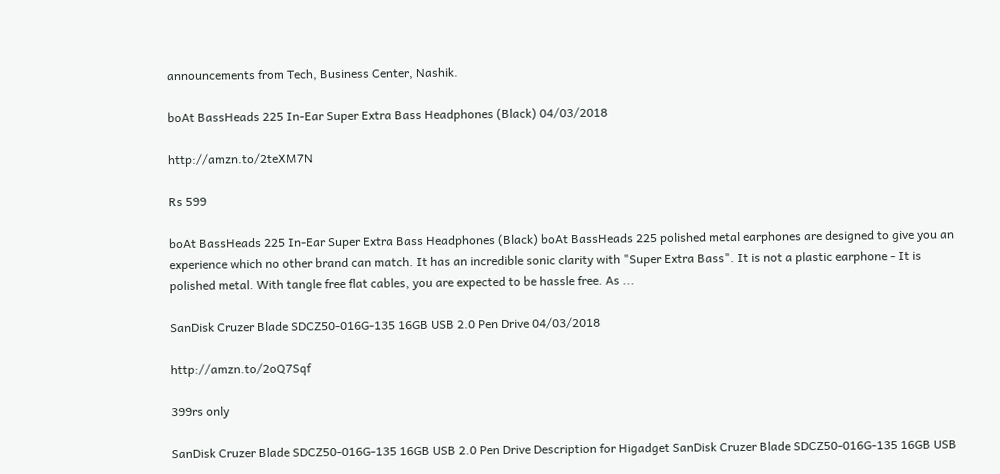announcements from Tech, Business Center, Nashik.

boAt BassHeads 225 In-Ear Super Extra Bass Headphones (Black) 04/03/2018

http://amzn.to/2teXM7N

Rs 599

boAt BassHeads 225 In-Ear Super Extra Bass Headphones (Black) boAt BassHeads 225 polished metal earphones are designed to give you an experience which no other brand can match. It has an incredible sonic clarity with "Super Extra Bass". It is not a plastic earphone - It is polished metal. With tangle free flat cables, you are expected to be hassle free. As ...

SanDisk Cruzer Blade SDCZ50-016G-135 16GB USB 2.0 Pen Drive 04/03/2018

http://amzn.to/2oQ7Sqf

399rs only

SanDisk Cruzer Blade SDCZ50-016G-135 16GB USB 2.0 Pen Drive Description for Higadget SanDisk Cruzer Blade SDCZ50-016G-135 16GB USB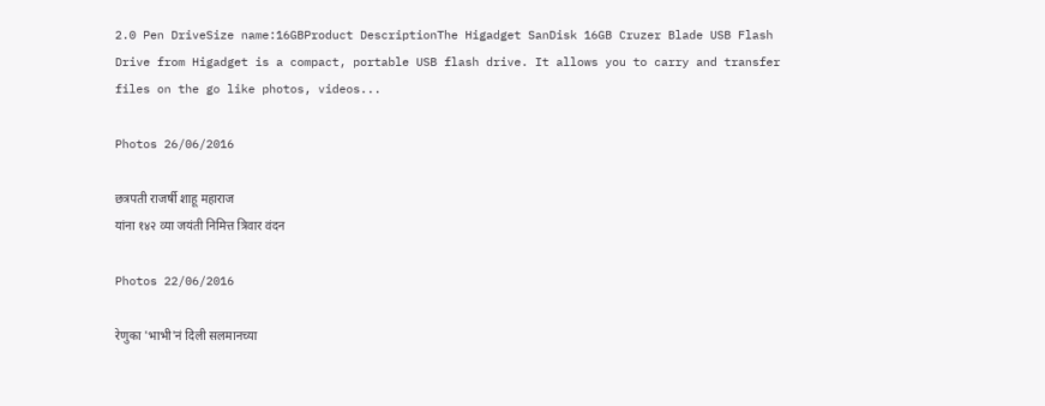2.0 Pen DriveSize name:16GBProduct DescriptionThe Higadget SanDisk 16GB Cruzer Blade USB Flash Drive from Higadget is a compact, portable USB flash drive. It allows you to carry and transfer files on the go like photos, videos...

Photos 26/06/2016

छत्रपती राजर्षी शाहू महाराज
यांना १४२ व्या जयंती निमित्त त्रिवार वंदन

Photos 22/06/2016

रेणुका 'भाभी'नं दिली सलमानच्या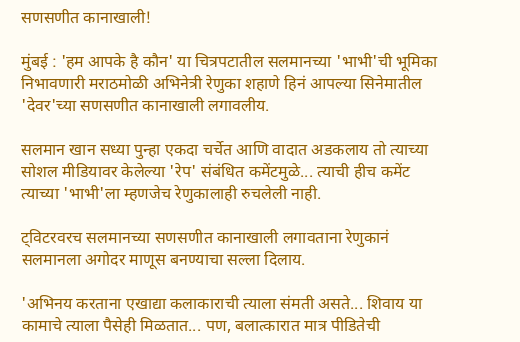सणसणीत कानाखाली!

मुंबई : 'हम आपके है कौन' या चित्रपटातील सलमानच्या 'भाभी'ची भूमिका निभावणारी मराठमोळी अभिनेत्री रेणुका शहाणे हिनं आपल्या सिनेमातील 'देवर'च्या सणसणीत कानाखाली लगावलीय.

सलमान खान सध्या पुन्हा एकदा चर्चेत आणि वादात अडकलाय तो त्याच्या सोशल मीडियावर केलेल्या 'रेप' संबंधित कमेंटमुळे... त्याची हीच कमेंट त्याच्या 'भाभी'ला म्हणजेच रेणुकालाही रुचलेली नाही.

ट्विटरवरच सलमानच्या सणसणीत कानाखाली लगावताना रेणुकानं सलमानला अगोदर माणूस बनण्याचा सल्ला दिलाय.

'अभिनय करताना एखाद्या कलाकाराची त्याला संमती असते... शिवाय या कामाचे त्याला पैसेही मिळतात... पण, बलात्कारात मात्र पीडितेची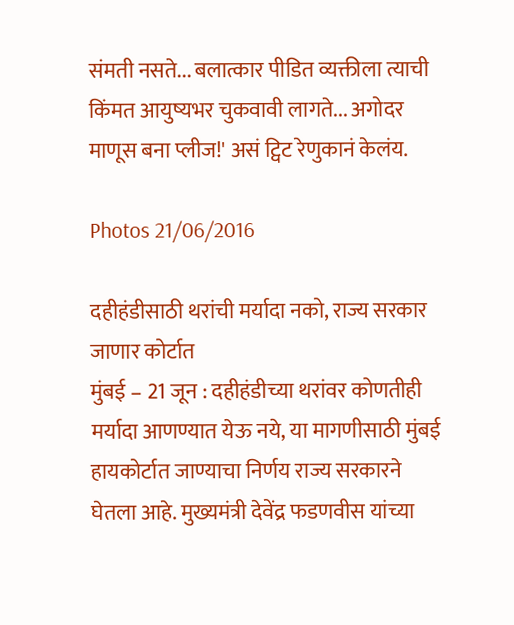संमती नसते... बलात्कार पीडित व्यक्तीला त्याची किंमत आयुष्यभर चुकवावी लागते... अगोदर माणूस बना प्लीज!' असं ट्विट रेणुकानं केलंय.

Photos 21/06/2016

दहीहंडीसाठी थरांची मर्यादा नको, राज्य सरकार जाणार कोर्टात
मुंबई – 21 जून : दहीहंडीच्या थरांवर कोणतीही मर्यादा आणण्यात येऊ नये, या मागणीसाठी मुंबई हायकोर्टात जाण्याचा निर्णय राज्य सरकारने घेतला आहे. मुख्यमंत्री देवेंद्र फडणवीस यांच्या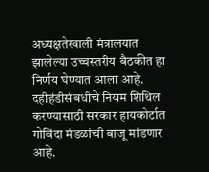अध्यक्षतेखाली मंत्रालयात झालेल्या उच्चस्तरीय बैठकीत हा निर्णय घेण्यात आला आहे. दहीहंडीसंबधीचे नियम शिथिल करण्यासाठी सरकार हायकोर्टात गोविंदा मंडळांची बाजू मांडणार आहे.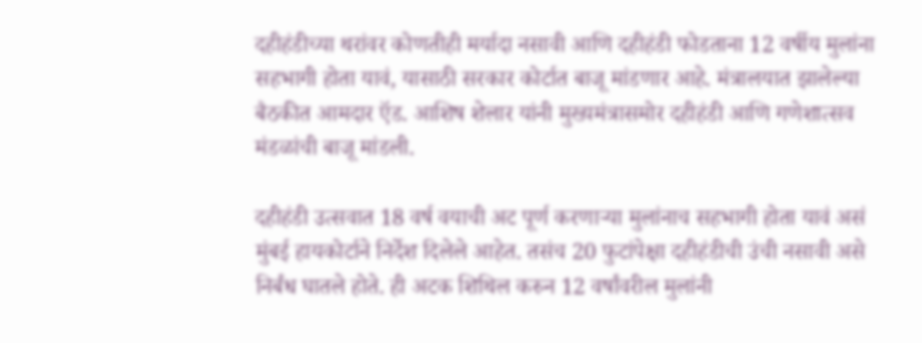दहीहंडीच्या थरांवर कोणतीही मर्यादा नसावी आणि दहीहंडी फोडताना 12 वर्षीय मुलांना सहभागी होता यावं, यासाठी सरकार कोर्टात बाजू मांडणार आहे. मंत्रालयात झालेल्या बैठकीत आमदार ऍड. आशिष शेलार यांनी मुख्यमंत्रासमोर दहीहंडी आणि गणेशात्सव मंडळांची बाजू मांडली.

दहीहंडी उत्सवात 18 वर्ष वयाची अट पूर्ण करणार्‍या मुलांनाच सहभागी होता यावं असं मुंबई हायकोर्टाने निर्देश दिलेले आहेत. तसंच 20 फुटांपेक्षा दहीहंडीची उंची नसावी असे निर्बंध घातले होते. ही अटक शिथिल करुन 12 वर्षांवरील मुलांनी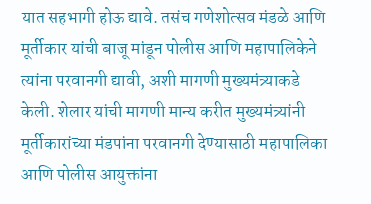यात सहभागी होऊ द्यावे. तसंच गणेशोत्सव मंडळे आणि मूर्तीकार यांची बाजू मांडून पोलीस आणि महापालिकेने त्यांना परवानगी द्यावी, अशी मागणी मुख्यमंत्र्याकडे केली. शेलार यांची मागणी मान्य करीत मुख्यमंत्र्यांनी मूर्तीकारांच्या मंडपांना परवानगी देण्यासाठी महापालिका आणि पोलीस आयुक्तांना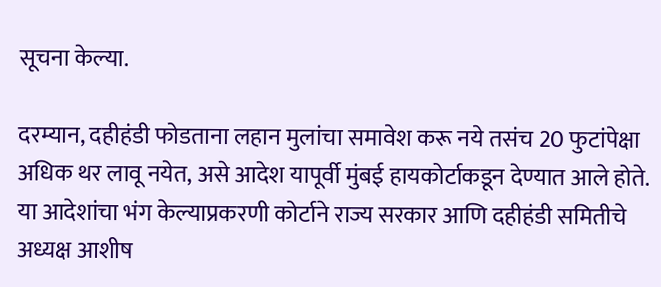सूचना केल्या.

दरम्यान, दहीहंडी फोडताना लहान मुलांचा समावेश करू नये तसंच 20 फुटांपेक्षा अधिक थर लावू नयेत, असे आदेश यापूर्वी मुंबई हायकोर्टाकडून देण्यात आले होते. या आदेशांचा भंग केल्याप्रकरणी कोर्टाने राज्य सरकार आणि दहीहंडी समितीचे अध्यक्ष आशीष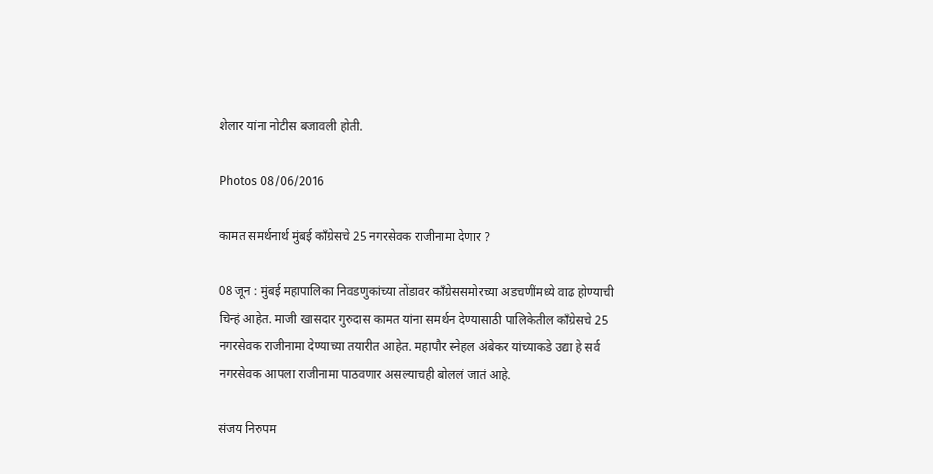शेलार यांना नोटीस बजावली होती.

Photos 08/06/2016

कामत समर्थनार्थ मुंबई काँग्रेसचे 25 नगरसेवक राजीनामा देणार ?

08 जून : मुंबई महापालिका निवडणुकांच्या तोंडावर काँग्रेससमोरच्या अडचणींमध्ये वाढ होण्याची चिन्हं आहेत. माजी खासदार गुरुदास कामत यांना समर्थन देण्यासाठी पालिकेतील काँग्रेसचे 25 नगरसेवक राजीनामा देण्याच्या तयारीत आहेत. महापौर स्नेहल अंबेकर यांच्याकडे उद्या हे सर्व नगरसेवक आपला राजीनामा पाठवणार असल्याचही बोललं जातं आहे.

संजय निरुपम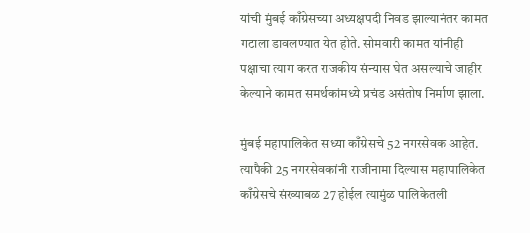यांची मुंबई काँग्रेसच्या अध्यक्षपदी निवड झाल्यानंतर कामत गटाला डावलण्यात येत होते. सोमवारी कामत यांनीही पक्षाचा त्याग करत राजकीय संन्यास घेत असल्याचे जाहीर केल्याने कामत समर्थकांमध्ये प्रचंड असंतोष निर्माण झाला.

मुंबई महापालिकेत सध्या काँग्रेसचे 52 नगरसेवक आहेत. त्यापैकी 25 नगरसेवकांनी राजीनामा दिल्यास महापालिकेत काँग्रेसचे संख्याबळ 27 होईल त्यामुंळ पालिकेतली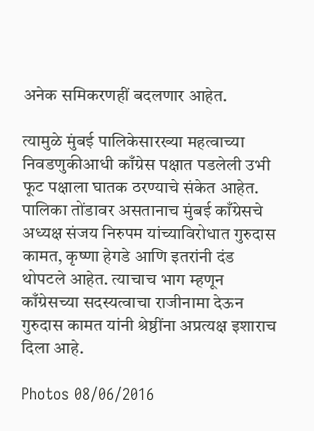अनेक समिकरणहीं बदलणार आहेत.

त्यामुळे मुंबई पालिकेसारख्या महत्वाच्या निवडणुकीआधी काँग्रेस पक्षात पडलेली उभी फूट पक्षाला घातक ठरण्याचे संकेत आहेत. पालिका तोंडावर असतानाच मुंबई काँग्रेसचे अध्यक्ष संजय निरुपम यांच्याविरोधात गुरुदास कामत, कृष्णा हेगडे आणि इतरांनी दंड थोपटले आहेत. त्याचाच भाग म्हणून काँग्रेसच्या सदस्यत्वाचा राजीनामा देऊन गुरुदास कामत यांनी श्रेष्ठींना अप्रत्यक्ष इशाराच दिला आहे.

Photos 08/06/2016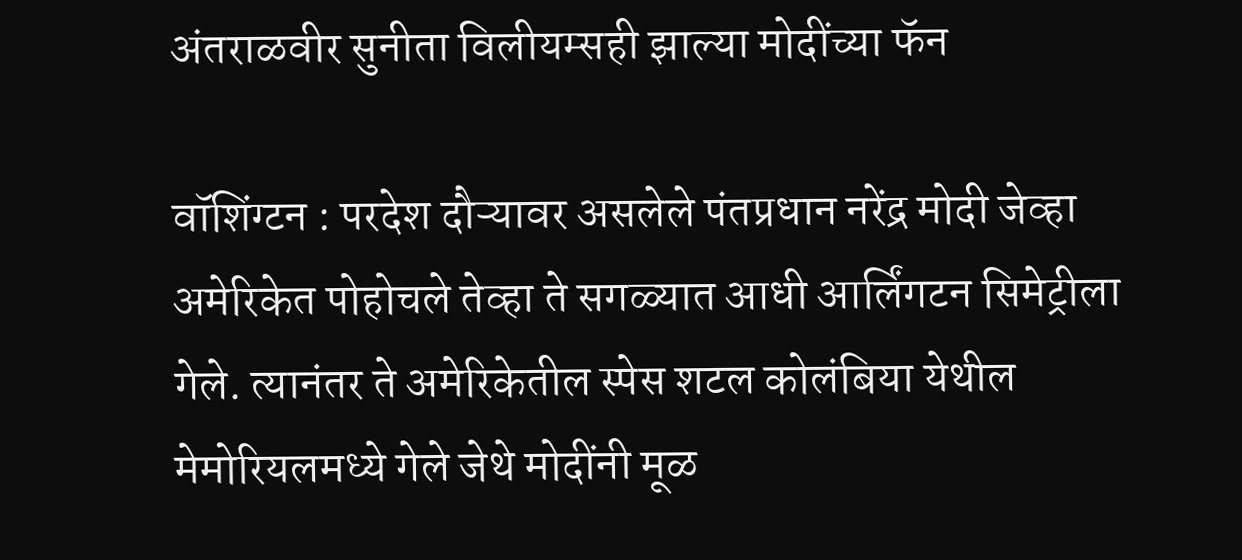अंतराळवीर सुनीता विलीयम्सही झाल्या मोदींच्या फॅन

वॉशिंग्टन : परदेश दौऱ्यावर असलेले पंतप्रधान नरेंद्र मोदी जेव्हा अमेरिकेत पोहोचले तेव्हा ते सगळ्यात आधी आर्लिंगटन सिमेट्रीला गेले. त्यानंतर ते अमेरिकेतील स्पेस शटल कोलंबिया येथील मेमोरियलमध्ये गेले जेथे मोदींनी मूळ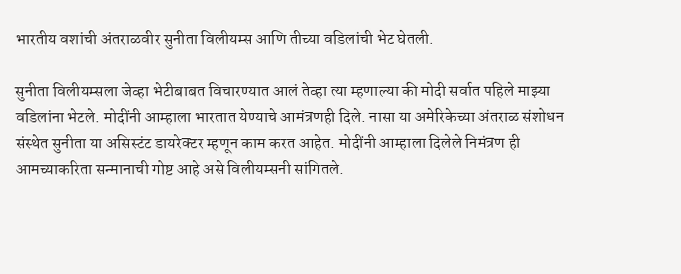भारतीय वशांची अंतराळवीर सुनीता विलीयम्स आणि तीच्या वडिलांची भेट घेतली.

सुनीता विलीयम्सला जेव्हा भेटीबाबत विचारण्यात आलं तेव्हा त्या म्हणाल्या की मोदी सर्वात पहिले माझ्या वडिलांना भेटले. मोदींनी आम्हाला भारतात येण्याचे आमंत्रणही दिले. नासा या अमेरिकेच्या अंतराळ संशोधन संस्थेत सुनीता या असिस्टंट डायरेक्टर म्हणून काम करत आहेत. मोदींनी आम्हाला दिलेले निमंत्रण ही आमच्याकरिता सन्मानाची गोष्ट आहे असे विलीयम्सनी सांगितले.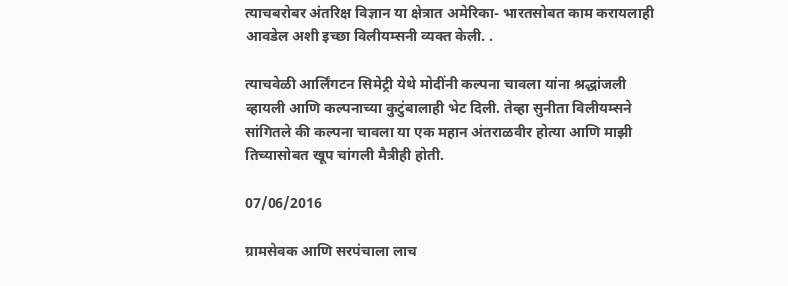त्याचबरोबर अंतरिक्ष विज्ञान या क्षेत्रात अमेरिका- भारतसोबत काम करायलाही आवडेल अशी इच्छा विलीयम्सनी व्यक्त केली. .

त्याचवेळी आर्लिंगटन सिमेट्री येथे मोदींनी कल्पना चावला यांना श्रद्धांजली व्हायली आणि कल्पनाच्या कुटुंबालाही भेट दिली. तेव्हा सुनीता विलीयम्सने सांगितले की कल्पना चावला या एक महान अंतराळवीर होत्या आणि माझी तिच्यासोबत खूप चांगली मैत्रीही होती.

07/06/2016

ग्रामसेवक आणि सरपंचाला लाच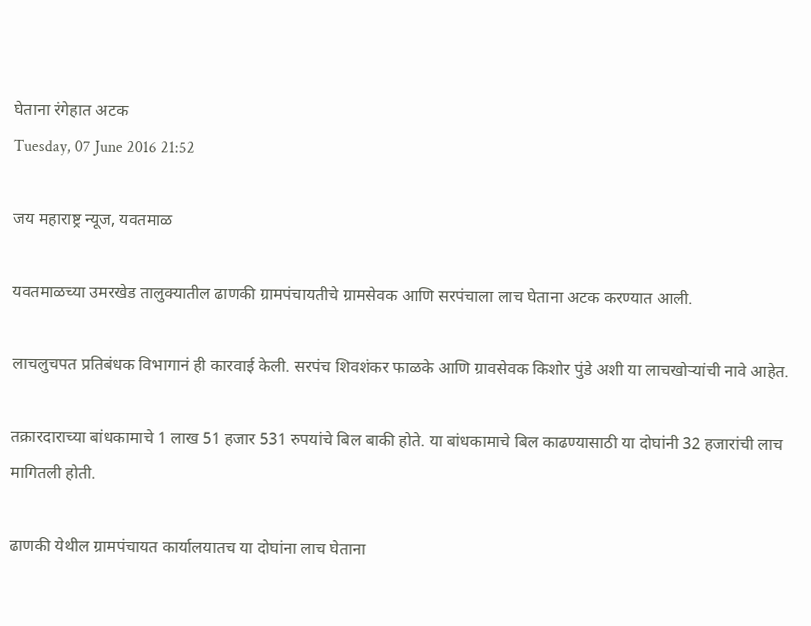घेताना रंगेहात अटक
Tuesday, 07 June 2016 21:52

जय महाराष्ट्र न्यूज, यवतमाळ

यवतमाळच्या उमरखेड तालुक्यातील ढाणकी ग्रामपंचायतीचे ग्रामसेवक आणि सरपंचाला लाच घेताना अटक करण्यात आली.

लाचलुचपत प्रतिबंधक विभागानं ही कारवाई केली. सरपंच शिवशंकर फाळके आणि ग्रावसेवक किशोर पुंडे अशी या लाचखोऱ्यांची नावे आहेत.

तक्रारदाराच्या बांधकामाचे 1 लाख 51 हजार 531 रुपयांचे बिल बाकी होते. या बांधकामाचे बिल काढण्यासाठी या दोघांनी 32 हजारांची लाच मागितली होती.

ढाणकी येथील ग्रामपंचायत कार्यालयातच या दोघांना लाच घेताना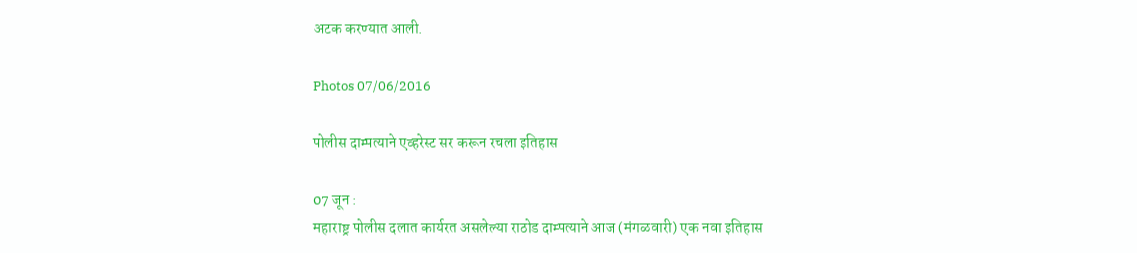अटक करण्यात आली.

Photos 07/06/2016

पोलीस दाम्पत्याने एव्हरेस्ट सर करून रचला इतिहास

07 जून :
महाराष्ट्र पोलीस दलात कार्यरत असलेल्या राठोड दाम्पत्याने आज (मंगळवारी) एक नवा इतिहास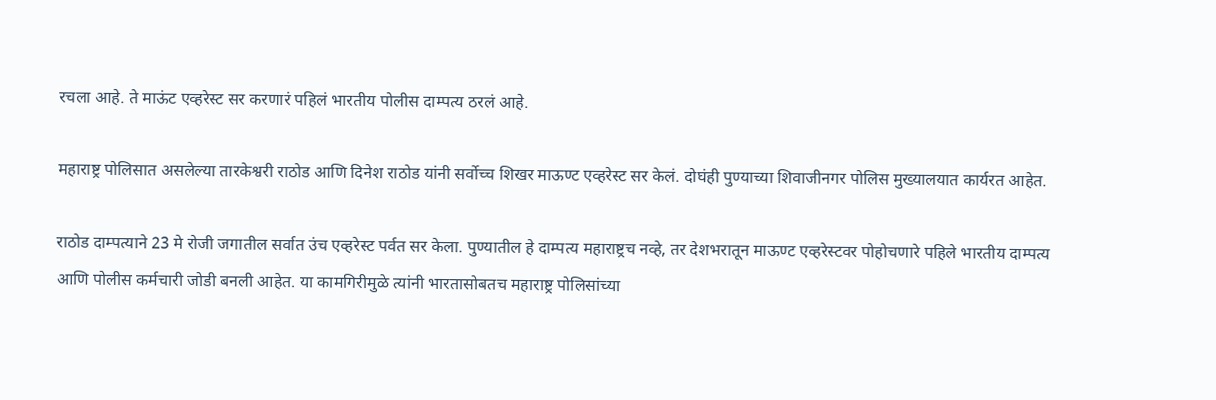रचला आहे. ते माऊंट एव्हरेस्ट सर करणारं पहिलं भारतीय पोलीस दाम्पत्य ठरलं आहे.

महाराष्ट्र पोलिसात असलेल्या तारकेश्वरी राठोड आणि दिनेश राठोड यांनी सर्वोच्च शिखर माऊण्ट एव्हरेस्ट सर केलं. दोघंही पुण्याच्या शिवाजीनगर पोलिस मुख्यालयात कार्यरत आहेत.

राठोड दाम्पत्याने 23 मे रोजी जगातील सर्वात उंच एव्हरेस्ट पर्वत सर केला. पुण्यातील हे दाम्पत्य महाराष्ट्रच नव्हे, तर देशभरातून माऊण्ट एव्हरेस्टवर पोहोचणारे पहिले भारतीय दाम्पत्य आणि पोलीस कर्मचारी जोडी बनली आहेत. या कामगिरीमुळे त्यांनी भारतासोबतच महाराष्ट्र पोलिसांच्या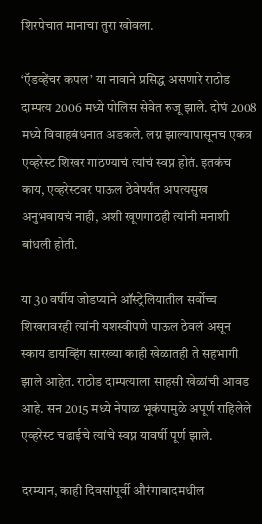शिरपेचात मानाचा तुरा खोवला.

‘ऍडव्हेंचर कपल’ या नावाने प्रसिद्ध असणारे राठोड दाम्पत्य 2006 मध्ये पोलिस सेवेत रुजू झाले. दोघं 2008 मध्ये विवाहबंधनात अडकले. लग्न झाल्यापासूनच एकत्र एव्हरेस्ट शिखर गाठण्याचं त्यांचं स्वप्न होतं. इतकंच काय, एव्हरेस्टवर पाऊल ठेवेपर्यंत अपत्यसुख अनुभवायचं नाही, अशी खूणगाठही त्यांनी मनाशी बांधली होती.

या 30 वर्षीय जोडप्याने ऑस्ट्रेलियातील सर्वोच्च शिखरावरही त्यांनी यशस्वीपणे पाऊल ठेवलं असून स्काय डायव्हिंग सारख्या काही खेळातही ते सहभागी झाले आहेत. राठोड दाम्पत्याला साहसी खेळांची आवड आहे. सन 2015 मध्ये नेपाळ भूकंपामुळे अपूर्ण राहिलेले एव्हरेस्ट चढाईचे त्यांचे स्वप्न यावर्षी पूर्ण झाले.

दरम्यान, काही दिवसांपूर्वी औरंगाबादमधील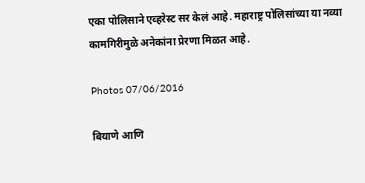एका पोलिसाने एव्हरेस्ट सर केलं आहे. महाराष्ट्र पोलिसांच्या या नव्या कामगिरीमुळे अनेकांना प्रेरणा मिळत आहे.

Photos 07/06/2016

बियाणे आणि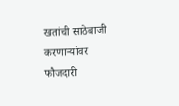खतांची साठेबाजी करणाऱ्यांवर फौजदारी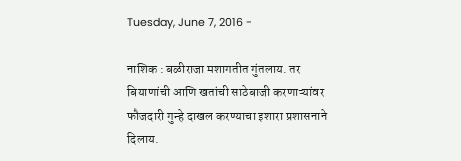Tuesday, June 7, 2016 -

नाशिक : बळीराजा मशागतीत गुंतलाय. तर बियाणांची आणि खतांची साठेबाजी करणाऱ्यांवर फौजदारी गुन्हे दाखल करण्याचा इशारा प्रशासनाने दिलाय.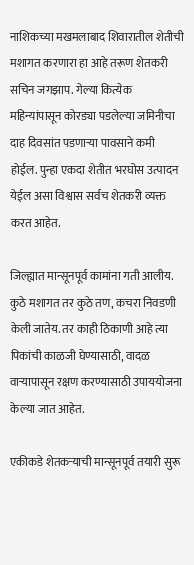नाशिकच्या मखमलाबाद शिवारातील शेतीची मशागत करणारा हा आहे तरूण शेतकरी सचिन जगझाप. गेल्या कित्येक महिन्यांपासून कोरड्या पडलेल्या जमिनीचा दाह दिवसांत पडणाऱ्या पावसाने कमी होईल. पुन्हा एकदा शेतीत भरघोस उत्पादन येईल असा विश्वास सर्वच शेतकरी व्यक्त करत आहेत.

जिल्ह्यात मान्सूनपूर्व कामांना गती आलीय. कुठे मशागत तर कुठे तण, कचरा निवडणी केली जातेय. तर काही ठिकाणी आहे त्या पिकांची काळजी घेण्यासाठी, वादळ वाऱ्यापासून रक्षण करण्यासाठी उपाययोजना केल्या जात आहेत.

एकीकडे शेतकऱ्याची मान्सूनपूर्व तयारी सुरू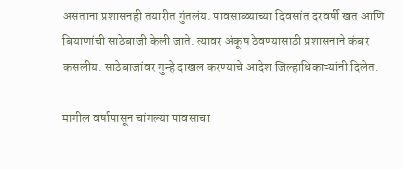असताना प्रशासनही तयारीत गुंतलंय. पावसाळ्याच्या दिवसांत दरवर्षी खत आणि बियाणांची साठेबाजी केली जाते. त्यावर अंकूष ठेवण्यासाठी प्रशासनाने कंबर कसलीय. साठेबाजांवर गुन्हे दाखल करण्याचे आदेश जिल्हाधिकाऱ्यांनी दिलेत.

मागील वर्षापासून चांगल्या पावसाचा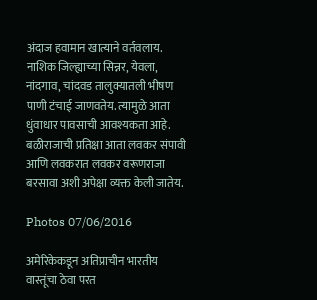अंदाज हवामान खात्याने वर्तवलाय. नाशिक जिल्ह्याच्या सिन्नर, येवला, नांदगाव, चांदवड तालुक्यातली भीषण पाणी टंचाई जाणवतेय. त्यामुळे आता धुंवाधार पावसाची आवश्यकता आहे. बळीराजाची प्रतिक्षा आता लवकर संपावी आणि लवकरात लवकर वरूणराजा बरसावा अशी अपेक्षा व्यक्त केली जातेय.

Photos 07/06/2016

अमेरिकेकडून अतिप्राचीन भारतीय वास्तूंचा ठेवा परत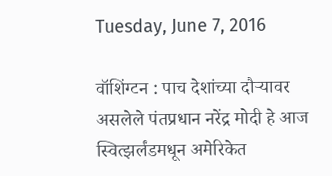Tuesday, June 7, 2016

वॉशिंग्टन : पाच देशांच्या दौऱ्यावर असलेले पंतप्रधान नरेंद्र मोदी हे आज स्वित्झर्लंडमधून अमेरिकेत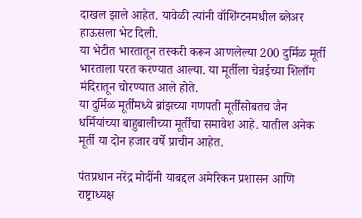दाखल झाले आहेत. यावेळी त्यांनी वॉशिंग्टनमधील ब्लेअर हाऊसला भेट दिली.
या भेटीत भारतातून तस्करी करून आणलेल्या 200 दुर्मिळ मूर्ती भारताला परत करण्यात आल्या. या मूर्तीला चेन्नईच्या शिलाँग मंदिरातून चोरण्यात आले होते.
या दुर्मिळ मूर्तींमध्ये ब्रांझच्या गणपती मूर्तींसोबतच जैन धर्मियांच्या बाहुबालीच्या मूर्तींचा समावेश आहे. यातील अनेक मूर्ती या दोन हजार वर्षे प्राचीन आहेत.

पंतप्रधान नरेंद्र मोदींनी याबद्दल अमेरिकन प्रशासन आणि राष्ट्राध्यक्ष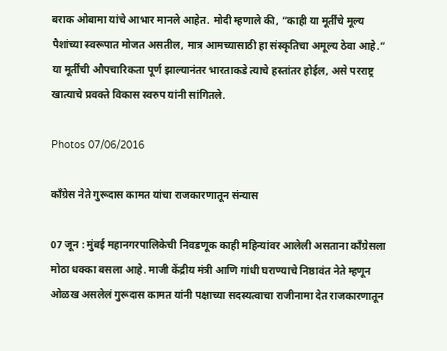बराक ओबामा यांचे आभार मानले आहेत. मोदी म्हणाले की, ”काही या मूर्तींचे मूल्य पैशांच्या स्वरूपात मोजत असतील, मात्र आमच्यासाठी हा संस्कृतिचा अमूल्य ठेवा आहे.” या मूर्तींची औपचारिकता पूर्ण झाल्यानंतर भारताकडे त्याचे हस्तांतर होईल, असे परराष्ट्र खात्याचे प्रवक्ते विकास स्वरुप यांनी सांगितले.

Photos 07/06/2016

काँग्रेस नेते गुरूदास कामत यांचा राजकारणातून संन्यास

07 जून : मुंबई महानगरपालिकेची निवडणूक काही महिन्यांवर आलेली असताना काँग्रेसला मोठा धक्का बसला आहे. माजी केंद्रीय मंत्री आणि गांधी घराण्याचे निष्ठावंत नेते म्हणून ओळख असलेलं गुरूदास कामत यांनी पक्षाच्या सदस्यत्वाचा राजीनामा देत राजकारणातून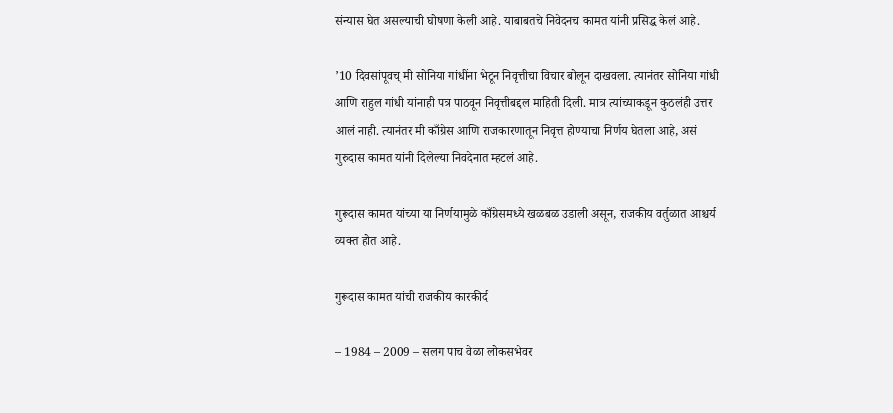संन्यास घेत असल्याची घोषणा केली आहे. याबाबतचे निवेदनच कामत यांनी प्रसिद्ध केलं आहे.

’10 दिवसांपूवच् मी सोनिया गांधींना भेटून निवृत्तीचा विचार बोलून दाखवला. त्यानंतर सोनिया गांधी आणि राहुल गांधी यांनाही पत्र पाठवून निवृत्तीबद्दल माहिती दिली. मात्र त्यांच्याकडून कुठलंही उत्तर आलं नाही. त्यानंतर मी काँग्रेस आणि राजकारणातून निवृत्त होण्याचा निर्णय घेतला आहे, असं गुरुदास कामत यांनी दिलेल्या निवदेनात म्हटलं आहे.

गुरूदास कामत यांच्या या निर्णयामुळे काँग्रेसमध्ये खळबळ उडाली असून, राजकीय वर्तुळात आश्चर्य व्यक्त होत आहे.

गुरूदास कामत यांची राजकीय कारकीर्द

– 1984 – 2009 – सलग पाच वेळा लोकसभेवर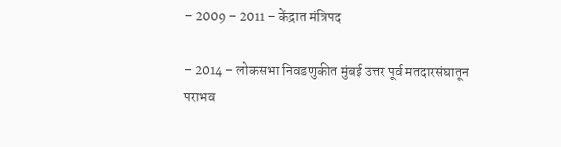– 2009 – 2011 – केंद्रात मंत्रिपद

– 2014 – लोकसभा निवडणुकीत मुंबई उत्तर पूर्व मतदारसंघातून पराभव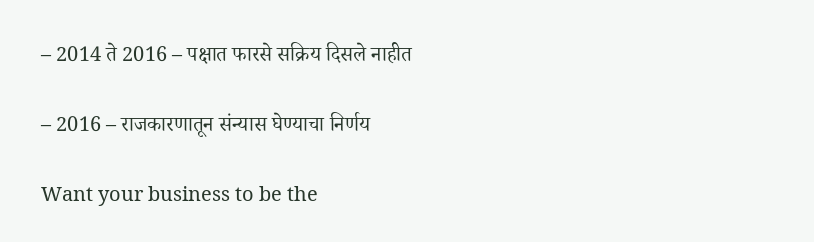– 2014 ते 2016 – पक्षात फारसे सक्रिय दिसले नाहीत

– 2016 – राजकारणातून संन्यास घेण्याचा निर्णय

Want your business to be the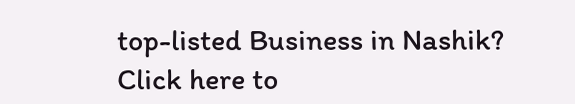top-listed Business in Nashik?
Click here to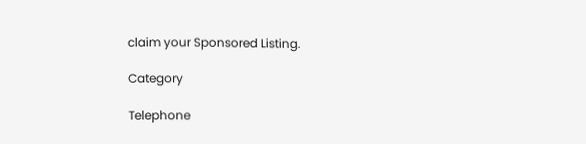claim your Sponsored Listing.

Category

Telephone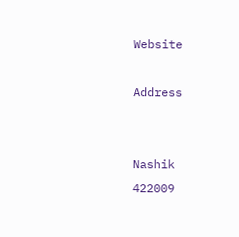Website

Address


Nashik
422009